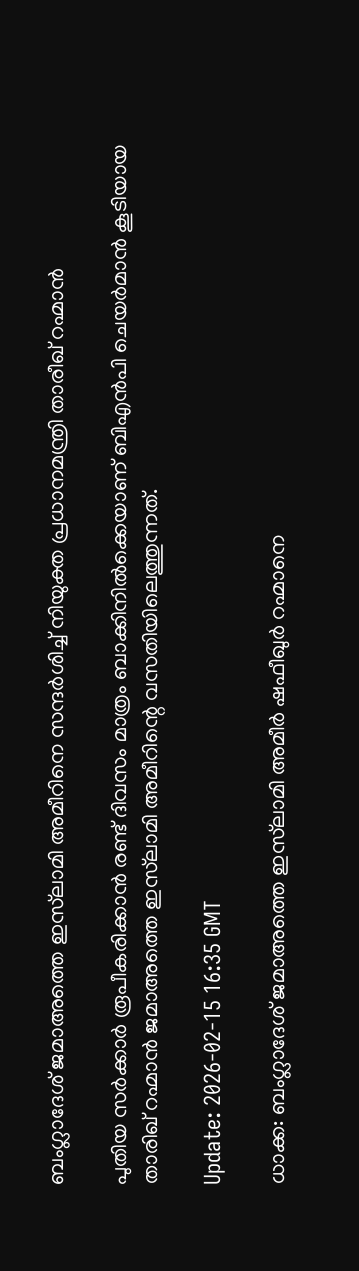ബംഗ്ലാദേശ് ജമാഅത്തെ ഇസ്‌ലാമി അമീറിനെ സന്ദർശിച്ച് നിയുക്ത പ്രധാനമന്ത്രി താരീഖ് റഹ്മാൻ

പുതിയ സർക്കാർ രൂപീകരിക്കാൻ രണ്ട് ദിവസം മാത്രം ബാക്കിനിൽക്കെയാണ് ബിഎൻപി ചെയർമാൻ കൂടിയായ താരിഖ് റഹ്മാൻ ജമാഅത്തെ ഇസ്‌ലാമി അമീറിന്റെ വസതിയിലെത്തുന്നത്.

Update: 2026-02-15 16:35 GMT

ധാക്ക: ബംഗ്ലാദേശ് ജമാഅത്തെ ഇസ്‌ലാമി അമീർ ഷഫീഖുർ റഹ്മാനെ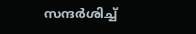സന്ദർശിച്ച്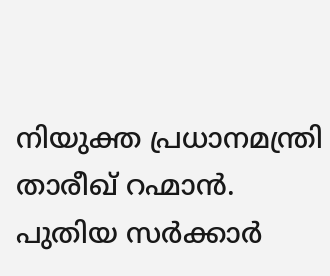നിയുക്ത പ്രധാനമന്ത്രി താരീഖ് റഹ്മാന്‍. പുതിയ സർക്കാർ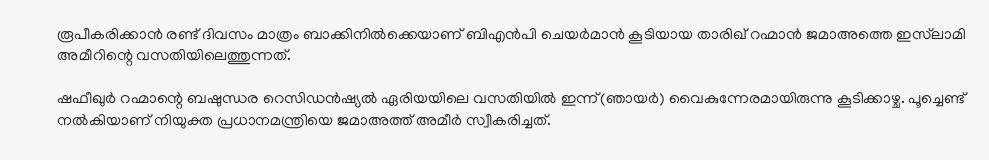രൂപീകരിക്കാൻ രണ്ട് ദിവസം മാത്രം ബാക്കിനിൽക്കെയാണ് ബിഎൻപി ചെയർമാൻ കൂടിയായ താരിഖ് റഹ്മാൻ ജമാഅത്തെ ഇസ്‌ലാമി അമീറിന്റെ വസതിയിലെത്തുന്നത്.

ഷഫീഖുർ റഹ്മാന്റെ ബഷുന്ധര റെസിഡൻഷ്യൽ ഏരിയയിലെ വസതിയില്‍ ഇന്ന്(ഞായര്‍) വൈകുന്നേരമായിരുന്നു കൂടിക്കാഴ്ച. പൂച്ചെണ്ട് നൽകിയാണ് നിയുക്ത പ്രധാനമന്ത്രിയെ ജമാഅത്ത് അമീര്‍ സ്വീകരിച്ചത്.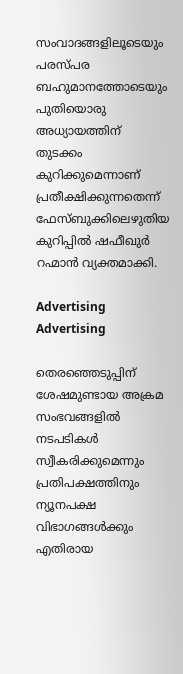സംവാദങ്ങളിലൂടെയും പരസ്പര ബഹുമാനത്തോടെയും പുതിയൊരു അധ്യായത്തിന് തുടക്കം കുറിക്കുമെന്നാണ് പ്രതീക്ഷിക്കുന്നതെന്ന് ഫേസ്ബുക്കിലെഴുതിയ കുറിപ്പില്‍ ഷഫീഖുര്‍ റഹ്മാന്‍ വ്യക്തമാക്കി.

Advertising
Advertising

തെരഞ്ഞെടുപ്പിന് ശേഷമുണ്ടായ അക്രമ സംഭവങ്ങളിൽ നടപടികൾ സ്വീകരിക്കുമെന്നും പ്രതിപക്ഷത്തിനും ന്യൂനപക്ഷ വിഭാഗങ്ങൾക്കും എതിരായ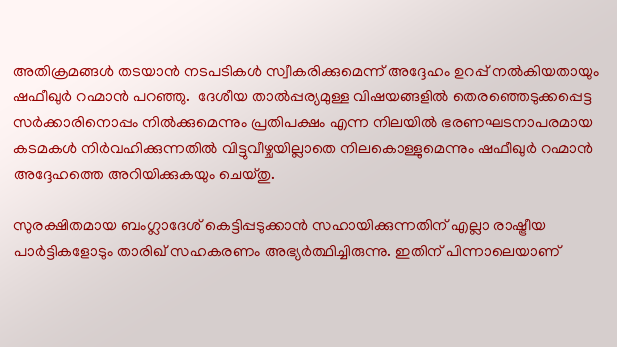അതിക്രമങ്ങൾ തടയാൻ നടപടികള്‍ സ്വീകരിക്കുമെന്ന് അദ്ദേഹം ഉറപ്പ് നല്‍കിയതായും ഷഫീഖുര്‍ റഹ്മാന്‍ പറഞ്ഞു.  ദേശീയ താൽപ്പര്യമുള്ള വിഷയങ്ങളിൽ തെരഞ്ഞെടുക്കപ്പെട്ട സർക്കാരിനൊപ്പം നില്‍ക്കുമെന്നും പ്രതിപക്ഷം എന്ന നിലയിൽ ഭരണഘടനാപരമായ കടമകൾ നിർവഹിക്കുന്നതിൽ വിട്ടുവീഴ്ചയില്ലാതെ നിലകൊള്ളുമെന്നും ഷഫീഖുര്‍ റഹ്മാന്‍ അദ്ദേഹത്തെ അറിയിക്കുകയും ചെയ്തു.

സുരക്ഷിതമായ ബംഗ്ലാദേശ് കെട്ടിപ്പടുക്കാൻ സഹായിക്കുന്നതിന് എല്ലാ രാഷ്ട്രീയ പാർട്ടികളോടും താരിഖ് സഹകരണം അഭ്യർത്ഥിച്ചിരുന്നു. ഇതിന് പിന്നാലെയാണ്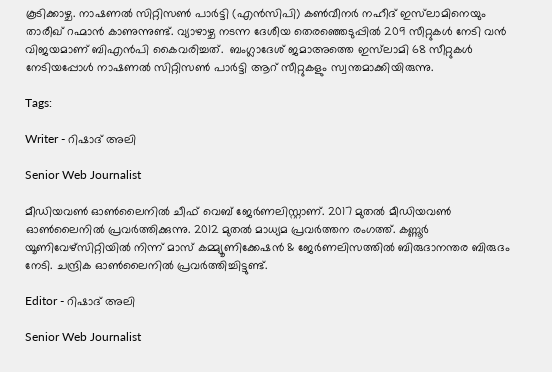കൂടിക്കാഴ്ച. നാഷണൽ സിറ്റിസൺ പാർട്ടി (എന്‍സിപി) കൺവീനർ നഹീദ് ഇസ്‌ലാമിനെയും താരീഖ് റഹ്മാന്‍ കാണുന്നുണ്ട്. വ്യാഴാഴ്ച നടന്ന ദേശീയ തെരഞ്ഞെടുപ്പിൽ 209 സീറ്റുകൾ നേടി വൻ വിജയമാണ് ബിഎൻപി കൈവരിച്ചത്.  ബംഗ്ലാദേശ് ജമാഅത്തെ ഇസ്‌ലാമി 68 സീറ്റുകൾ നേടിയപ്പോൾ നാഷണൽ സിറ്റിസൺ പാർട്ടി ആറ് സീറ്റുകളും സ്വന്തമാക്കിയിരുന്നു.

Tags:

Writer - റിഷാദ് അലി

Senior Web Journalist

മീഡിയവൺ ഓൺലൈനിൽ ചീഫ് വെബ് ജേർണലിസ്റ്റാണ്. 2017 മുതൽ മീഡിയവൺ ഓൺലൈനിൽ പ്രവർത്തിക്കുന്നു. 2012 മുതൽ മാധ്യമ പ്രവർത്തന രംഗത്ത്. കണ്ണൂര്‍ യൂണിവേഴ്‌സിറ്റിയിൽ നിന്ന് മാസ് കമ്മ്യൂണിക്കേഷന്‍ & ജേര്‍ണലിസത്തില്‍ ബിരുദാനന്തര ബിരുദം നേടി. ചന്ദ്രിക ഓണ്‍ലൈനില്‍ പ്രവര്‍ത്തിച്ചിട്ടുണ്ട്.

Editor - റിഷാദ് അലി

Senior Web Journalist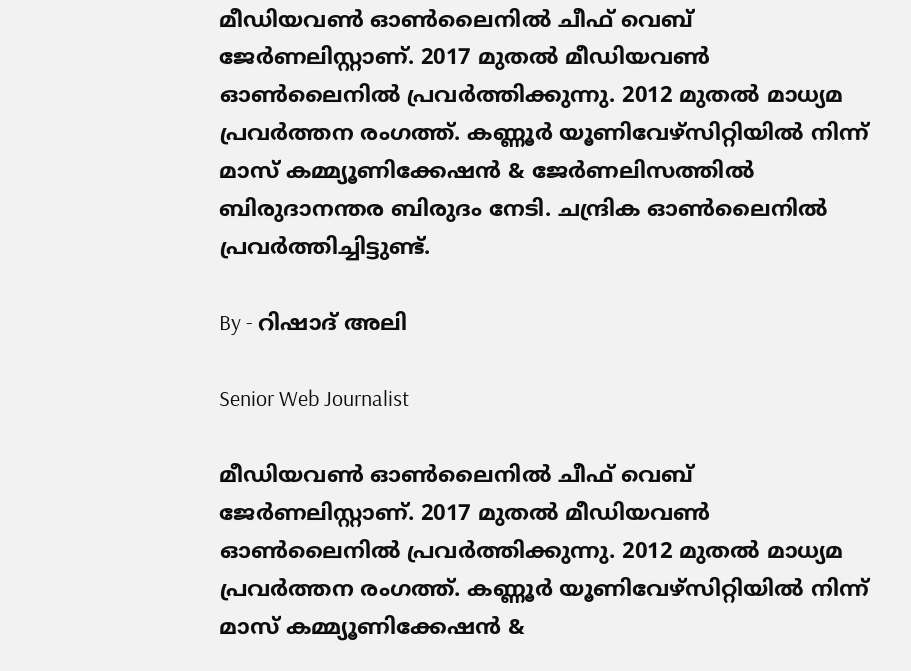മീഡിയവൺ ഓൺലൈനിൽ ചീഫ് വെബ് ജേർണലിസ്റ്റാണ്. 2017 മുതൽ മീഡിയവൺ ഓൺലൈനിൽ പ്രവർത്തിക്കുന്നു. 2012 മുതൽ മാധ്യമ പ്രവർത്തന രംഗത്ത്. കണ്ണൂര്‍ യൂണിവേഴ്‌സിറ്റിയിൽ നിന്ന് മാസ് കമ്മ്യൂണിക്കേഷന്‍ & ജേര്‍ണലിസത്തില്‍ ബിരുദാനന്തര ബിരുദം നേടി. ചന്ദ്രിക ഓണ്‍ലൈനില്‍ പ്രവര്‍ത്തിച്ചിട്ടുണ്ട്.

By - റിഷാദ് അലി

Senior Web Journalist

മീഡിയവൺ ഓൺലൈനിൽ ചീഫ് വെബ് ജേർണലിസ്റ്റാണ്. 2017 മുതൽ മീഡിയവൺ ഓൺലൈനിൽ പ്രവർത്തിക്കുന്നു. 2012 മുതൽ മാധ്യമ പ്രവർത്തന രംഗത്ത്. കണ്ണൂര്‍ യൂണിവേഴ്‌സിറ്റിയിൽ നിന്ന് മാസ് കമ്മ്യൂണിക്കേഷന്‍ &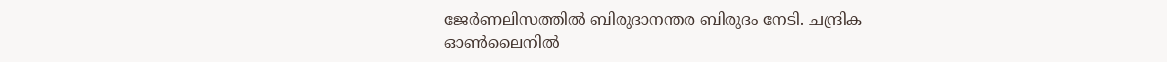ജേര്‍ണലിസത്തില്‍ ബിരുദാനന്തര ബിരുദം നേടി. ചന്ദ്രിക ഓണ്‍ലൈനില്‍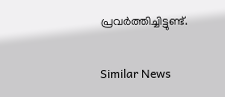പ്രവര്‍ത്തിച്ചിട്ടുണ്ട്.

Similar News